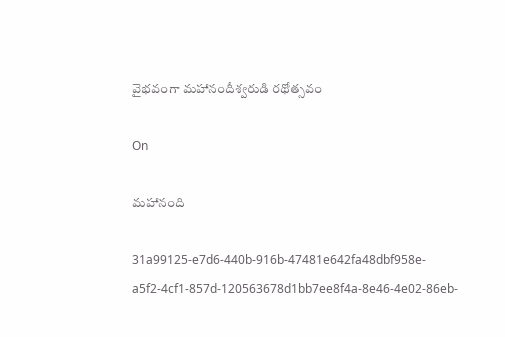వైభవంగా మహానందీశ్వరుడి రథోత్సవం

On

మహానంది

31a99125-e7d6-440b-916b-47481e642fa48dbf958e-a5f2-4cf1-857d-120563678d1bb7ee8f4a-8e46-4e02-86eb-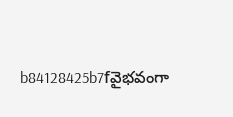b84128425b7fవైభవంగా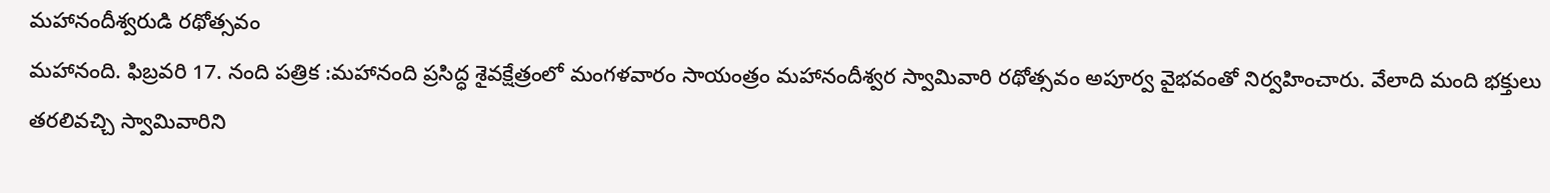మహానందీశ్వరుడి రథోత్సవం
మహానంది. ఫిబ్రవరి 17. నంది పత్రిక :మహానంది ప్రసిద్ధ శైవక్షేత్రంలో మంగళవారం సాయంత్రం మహానందీశ్వర స్వామివారి రథోత్సవం అపూర్వ వైభవంతో నిర్వహించారు. వేలాది మంది భక్తులు తరలివచ్చి స్వామివారిని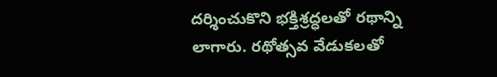దర్శించుకొని భక్తిశ్రద్ధలతో రథాన్ని లాగారు. రథోత్సవ వేడుకలతో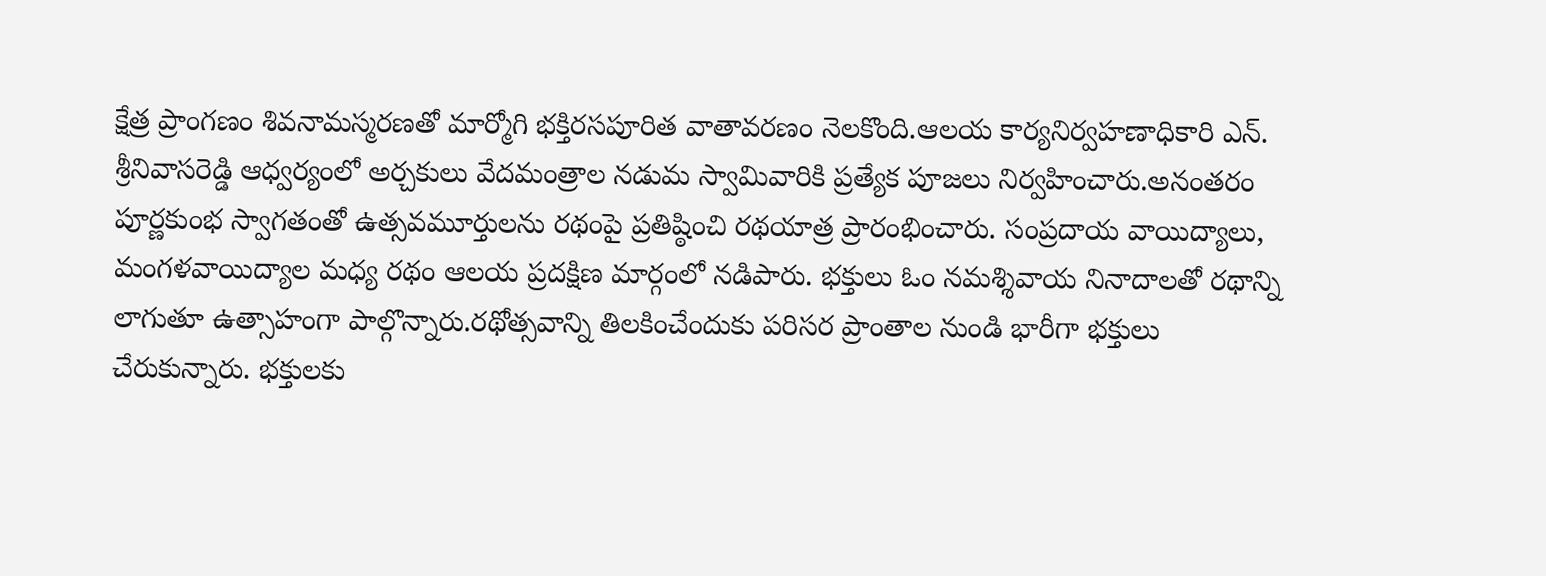క్షేత్ర ప్రాంగణం శివనామస్మరణతో మార్మోగి భక్తిరసపూరిత వాతావరణం నెలకొంది.ఆలయ కార్యనిర్వహణాధికారి ఎన్. శ్రీనివాసరెడ్డి ఆధ్వర్యంలో అర్చకులు వేదమంత్రాల నడుమ స్వామివారికి ప్రత్యేక పూజలు నిర్వహించారు.అనంతరం పూర్ణకుంభ స్వాగతంతో ఉత్సవమూర్తులను రథంపై ప్రతిష్ఠించి రథయాత్ర ప్రారంభించారు. సంప్రదాయ వాయిద్యాలు, మంగళవాయిద్యాల మధ్య రథం ఆలయ ప్రదక్షిణ మార్గంలో నడిపారు. భక్తులు ఓం నమశ్శివాయ నినాదాలతో రథాన్ని లాగుతూ ఉత్సాహంగా పాల్గొన్నారు.రథోత్సవాన్ని తిలకించేందుకు పరిసర ప్రాంతాల నుండి భారీగా భక్తులు చేరుకున్నారు. భక్తులకు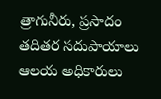త్రాగునీరు, ప్రసాదం తదితర సదుపాయాలు ఆలయ అధికారులు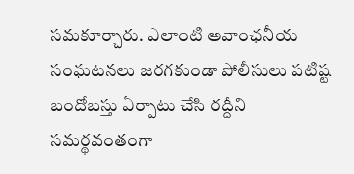సమకూర్చారు. ఎలాంటి అవాంఛనీయ సంఘటనలు జరగకుండా పోలీసులు పటిష్ట బందోబస్తు ఏర్పాటు చేసి రద్దీని సమర్థవంతంగా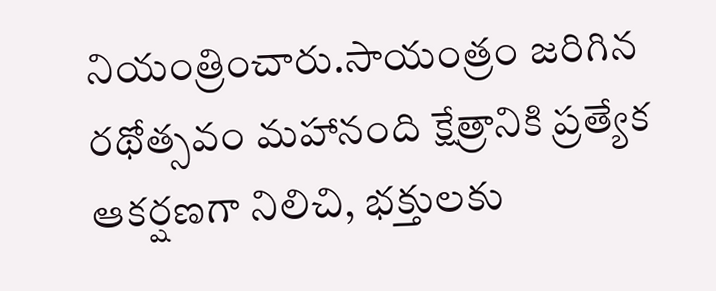నియంత్రించారు.సాయంత్రం జరిగిన రథోత్సవం మహానంది క్షేత్రానికి ప్రత్యేక ఆకర్షణగా నిలిచి, భక్తులకు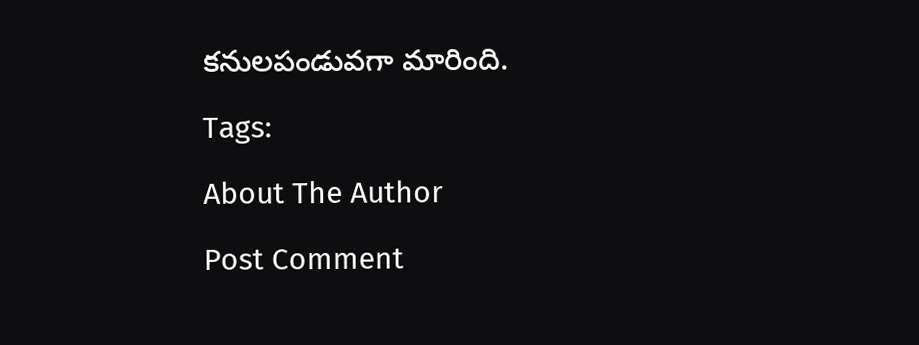కనులపండువగా మారింది.

Tags:

About The Author

Post Comment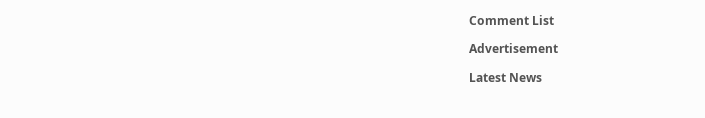Comment List

Advertisement

Latest News